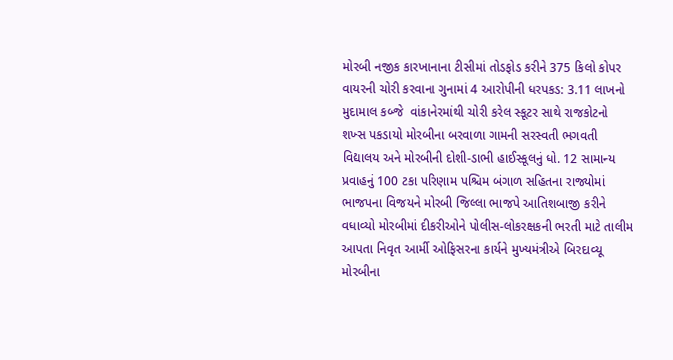મોરબી નજીક કારખાનાના ટીસીમાં તોડફોડ કરીને 375 કિલો કોપર વાયરની ચોરી કરવાના ગુનામાં 4 આરોપીની ધરપકડ: 3.11 લાખનો મુદામાલ કબ્જે  વાંકાનેરમાંથી ચોરી કરેલ સ્કૂટર સાથે રાજકોટનો શખ્સ પકડાયો મોરબીના બરવાળા ગામની સરસ્વતી ભગવતી વિદ્યાલય અને મોરબીની દોશી-ડાભી હાઈસ્કૂલનું ધો. 12 સામાન્ય પ્રવાહનું 100 ટકા પરિણામ પશ્ચિમ બંગાળ સહિતના રાજ્યોમાં ભાજપના વિજયને મોરબી જિલ્લા ભાજપે આતિશબાજી કરીને વધાવ્યો મોરબીમાં દીકરીઓને પોલીસ-લોકરક્ષકની ભરતી માટે તાલીમ આપતા નિવૃત આર્મી ઓફિસરના કાર્યને મુખ્યમંત્રીએ બિરદાવ્યૂ મોરબીના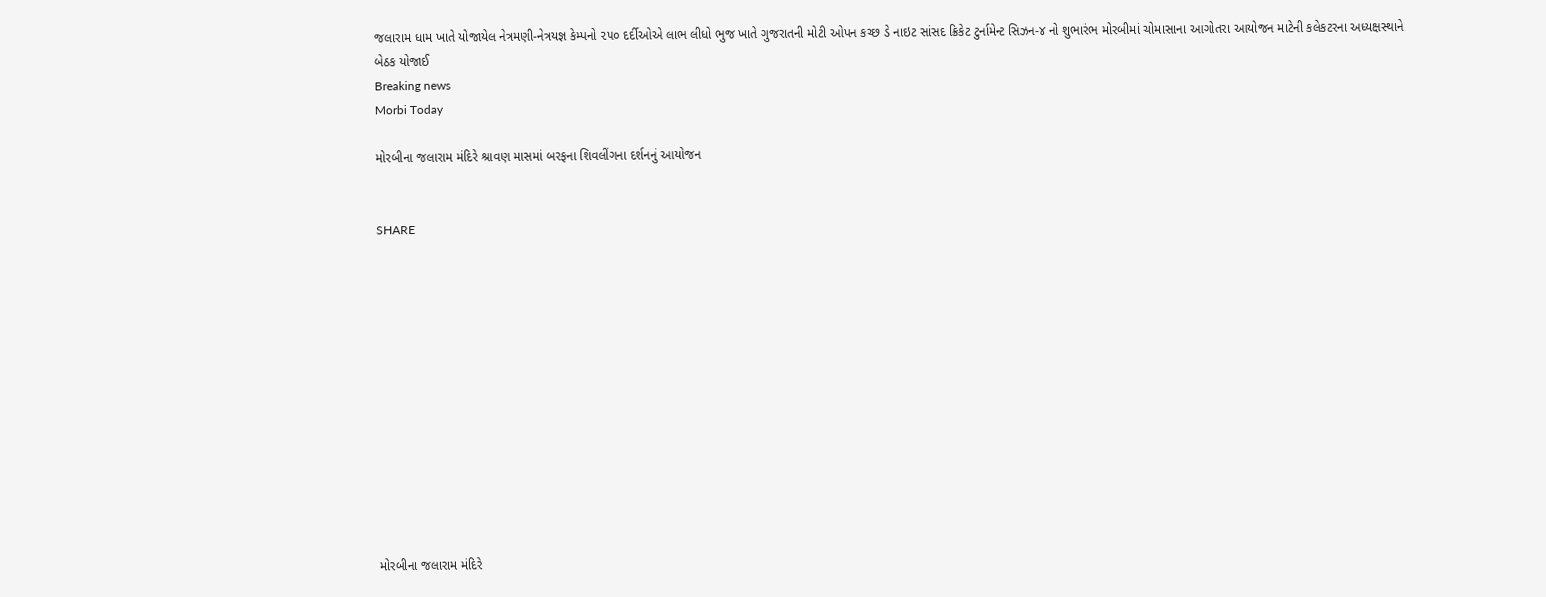જલારામ ધામ ખાતે યોજાયેલ નેત્રમણી-નેત્રયજ્ઞ કેમ્પનો ૨૫૦ દર્દીઓએ લાભ લીધો ભુજ ખાતે ગુજરાતની મોટી ઓપન કચ્છ ડે નાઇટ સાંસદ ક્રિકેટ ટુર્નામેન્ટ સિઝન-૪ નો શુભારંભ મોરબીમાં ચોમાસાના આગોતરા આયોજન માટેની કલેકટરના અધ્યક્ષસ્થાને બેઠક યોજાઈ
Breaking news
Morbi Today

મોરબીના જલારામ મંદિરે શ્રાવણ માસમાં બરફના શિવલીંગના દર્શનનું આયોજન


SHARE













મોરબીના જલારામ મંદિરે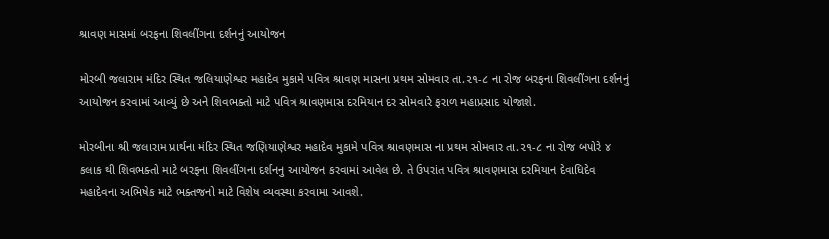શ્રાવણ માસમાં બરફના શિવલીંગના દર્શનનું આયોજન

મોરબી જલારામ મંદિર સ્થિત જલિયાણેશ્વર મહાદેવ મુકામે પવિત્ર શ્રાવણ માસના પ્રથમ સોમવાર તા.૨૧-૮ ના રોજ બરફના શિવલીંગના દર્શનનું આયોજન કરવામાં આવ્યું છે અને શિવભક્તો માટે પવિત્ર શ્રાવણમાસ દરમિયાન દર સોમવારે ફરાળ મહાપ્રસાદ યોજાશે.

મોરબીના શ્રી જલારામ પ્રાર્થના મંદિર સ્થિત જણિયાણેશ્વર મહાદેવ મુકામે પવિત્ર શ્રાવણમાસ ના પ્રથમ સોમવાર તા.૨૧-૮ ના રોજ બપોરે ૪ કલાક થી શિવભક્તો માટે બરફના શિવલીંગના દર્શનનુ આયોજન કરવામાં આવેલ છે. તે ઉપરાંત પવિત્ર શ્રાવણમાસ દરમિયાન દેવાધિદેવ મહાદેવના અભિષેક માટે ભક્તજનો માટે વિશેષ વ્યવસ્થા કરવામા આવશે.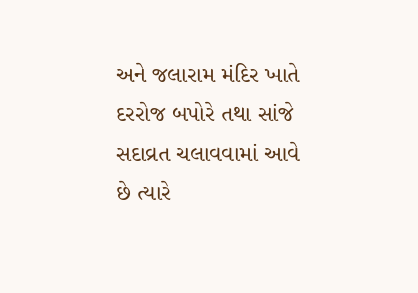અને જલારામ મંદિર ખાતે દરરોજ બપોરે તથા સાંજે સદાવ્રત ચલાવવામાં આવે છે ત્યારે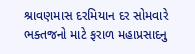શ્રાવણમાસ દરમિયાન દર સોમવારે ભક્તજનો માટે ફરાળ મહાપ્રસાદનુ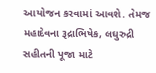આયોજન કરવામાં આવશે. તેમજ મહાદેવના રૂદ્રાભિષેક, લઘુરુદ્રી સહીતની પૂજા માટે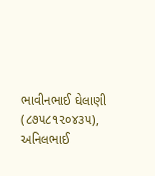ભાવીનભાઈ ઘેલાણી (૮૭૫૮૧૨૦૪૩૫), અનિલભાઈ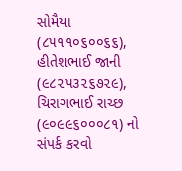સોમૈયા (૮૫૧૧૦૬૦૦૬૬), હીતેશભાઈ જાની (૯૮૨૫૩૨૬૭૨૯), ચિરાગભાઈ રાચ્છ (૯૦૯૯૬૦૦૦૮૧) નો સંપર્ક કરવો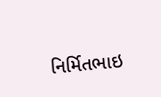નિર્મિતભાઇ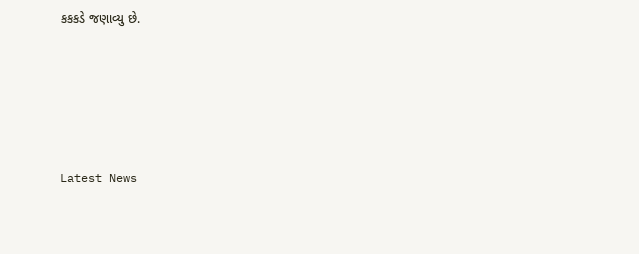કકકડે જણાવ્યુ છે.






Latest News